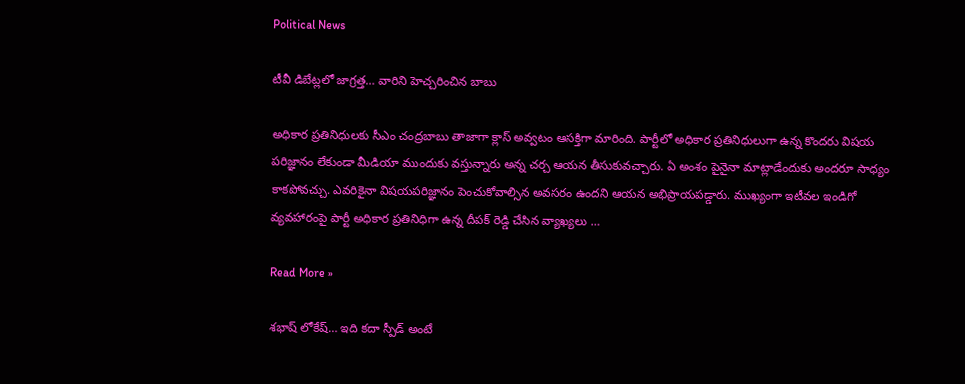Political News

టీవీ డిబేట్లలో జాగ్రత్త… వారిని హెచ్చరించిన బాబు

అధికార ప్రతినిధులకు సీఎం చంద్రబాబు తాజాగా క్లాస్ అవ్వటం ఆసక్తిగా మారింది. పార్టీలో అధికార ప్రతినిధులుగా ఉన్న కొందరు విషయ పరిజ్ఞానం లేకుండా మీడియా ముందుకు వస్తున్నారు అన్న చర్చ ఆయన తీసుకువచ్చారు. ఏ అంశం పైనైనా మాట్లాడేందుకు అందరూ సాధ్యం కాకపోవచ్చు. ఎవరికైనా విషయపరిజ్ఞానం పెంచుకోవాల్సిన అవసరం ఉందని ఆయన అభిప్రాయపడ్డారు. ముఖ్యంగా ఇటీవల ఇండిగో వ్యవహారంపై పార్టీ అధికార ప్రతినిధిగా ఉన్న దీపక్ రెడ్డి చేసిన వ్యాఖ్యలు …

Read More »

శభాష్ లోకేష్… ఇది కదా స్పీడ్ అంటే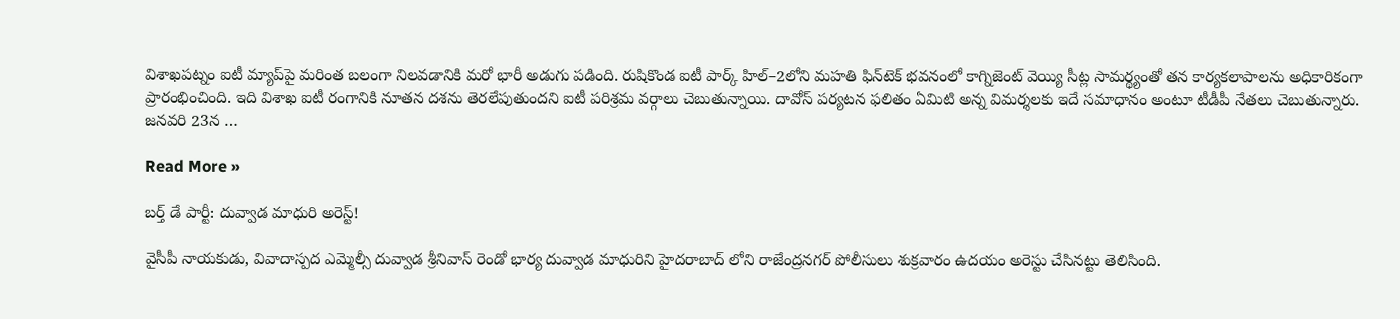విశాఖపట్నం ఐటీ మ్యాప్‌పై మరింత బలంగా నిలవడానికి మరో భారీ అడుగు పడింది. రుషికొండ ఐటీ పార్క్‌ హిల్–2లోని మహతి ఫిన్‌టెక్‌ భవనంలో కాగ్నిజెంట్ వెయ్యి సీట్ల సామర్థ్యంతో తన కార్యకలాపాలను అధికారికంగా ప్రారంభించింది. ఇది విశాఖ ఐటీ రంగానికి నూతన దశను తెరలేపుతుందని ఐటీ పరిశ్రమ వర్గాలు చెబుతున్నాయి. దావోస్ పర్యటన ఫలితం ఏమిటి అన్న విమర్శలకు ఇదే సమాధానం అంటూ టీడీపీ నేతలు చెబుతున్నారు. జనవరి 23న …

Read More »

బ‌ర్త్ డే పార్టీ: దువ్వాడ మాధురి అరెస్ట్‌!

వైసీపీ నాయ‌కుడు, వివాదాస్ప‌ద‌ ఎమ్మెల్సీ దువ్వాడ శ్రీనివాస్ రెండో భార్య దువ్వాడ మాధురిని హైద‌రాబాద్ లోని రాజేంద్ర‌న‌గ‌ర్ పోలీసులు శుక్ర‌వారం ఉద‌యం అరెస్టు చేసిన‌ట్టు తెలిసింది.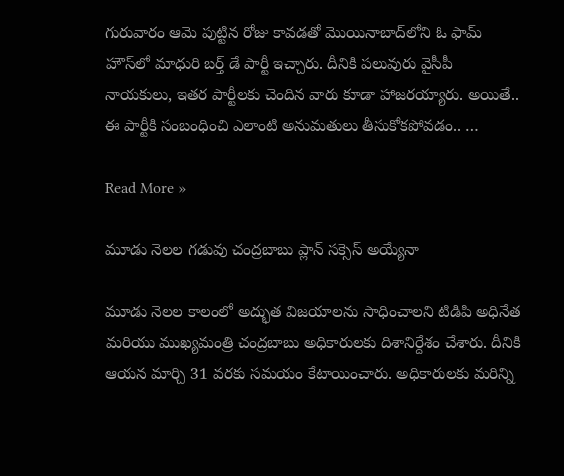గురువారం ఆమె పుట్టిన రోజు కావ‌డ‌తో మొయినాబాద్‌లోని ఓ ఫామ్ హౌస్‌లో మాధురి బ‌ర్త్ డే పార్టీ ఇచ్చారు. దీనికి ప‌లువురు వైసీపీ నాయ‌కులు, ఇత‌ర పార్టీల‌కు చెందిన వారు కూడా హాజ‌ర‌య్యారు. అయితే.. ఈ పార్టీకి సంబంధించి ఎలాంటి అనుమ‌తులు తీసుకోక‌పోవ‌డం.. …

Read More »

మూడు నెలల గడువు చంద్రబాబు ప్లాన్ సక్సెస్ అయ్యేనా

మూడు నెలల కాలంలో అద్భుత విజయాలను సాధించాలని టిడిపి అధినేత మరియు ముఖ్యమంత్రి చంద్రబాబు అధికారులకు దిశానిర్దేశం చేశారు. దీనికి ఆయన మార్చి 31 వరకు సమయం కేటాయించారు. అధికారులకు మరిన్ని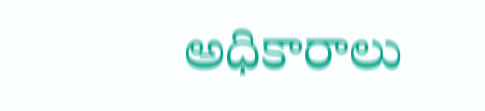అధికారాలు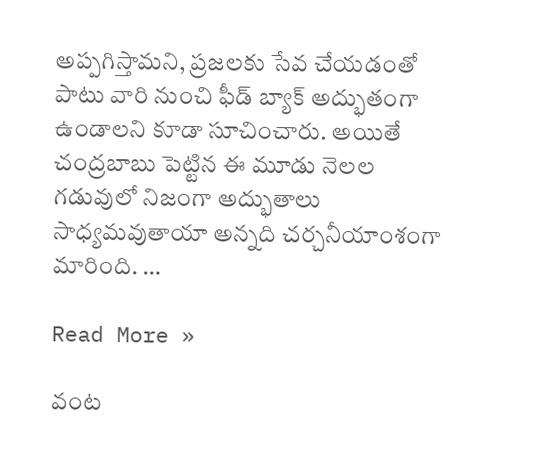అప్పగిస్తామని, ప్రజలకు సేవ చేయడంతో పాటు వారి నుంచి ఫీడ్ బ్యాక్ అద్భుతంగా ఉండాలని కూడా సూచించారు. అయితే చంద్రబాబు పెట్టిన ఈ మూడు నెలల గడువులో నిజంగా అద్భుతాలు సాధ్యమవుతాయా అన్నది చర్చనీయాంశంగా మారింది. …

Read More »

వంట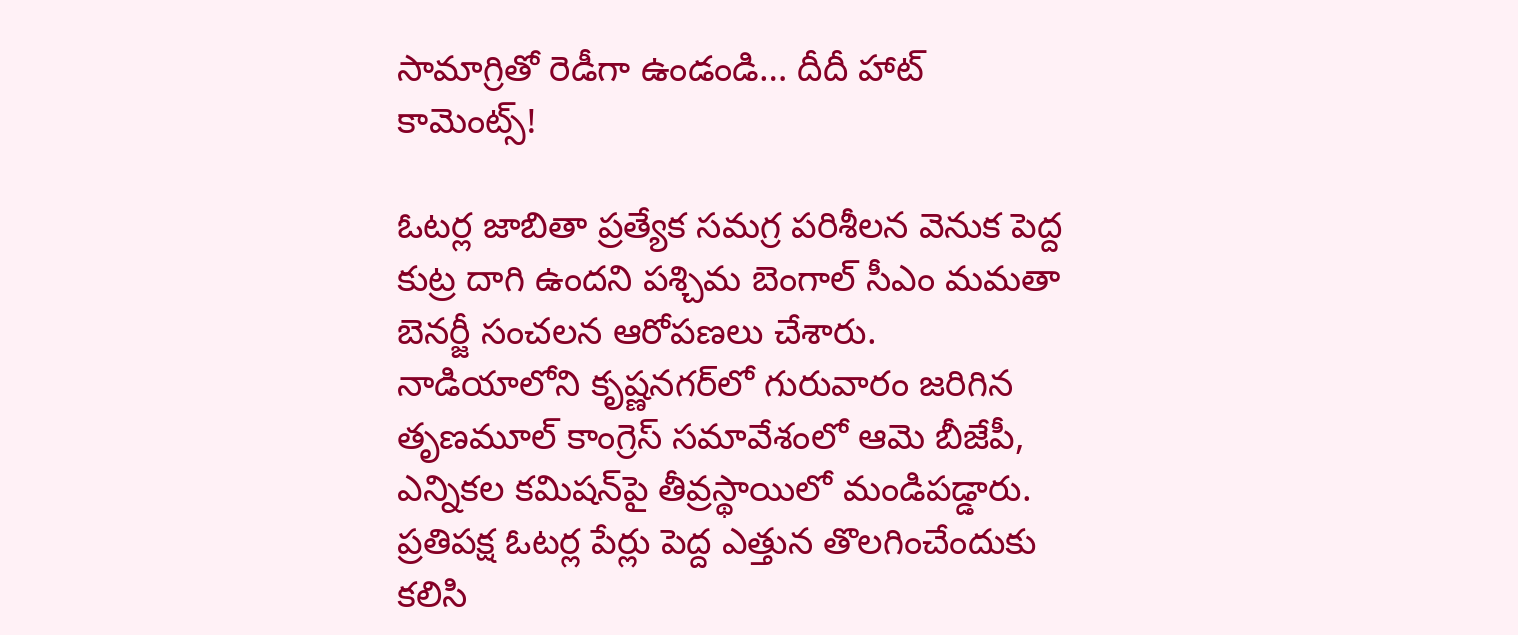సామాగ్రితో రెడీగా ఉండండి… దీదీ హాట్ కామెంట్స్!

ఓటర్ల జాబితా ప్రత్యేక సమగ్ర పరిశీలన వెనుక పెద్ద కుట్ర దాగి ఉందని పశ్చిమ బెంగాల్ సీఎం మమతా బెనర్జీ సంచలన ఆరోపణలు చేశారు. నాడియాలోని కృష్ణనగర్‌లో గురువారం జరిగిన తృణమూల్ కాంగ్రెస్ సమావేశంలో ఆమె బీజేపీ, ఎన్నికల కమిషన్‌పై తీవ్రస్థాయిలో మండిపడ్డారు. ప్రతిపక్ష ఓటర్ల పేర్లు పెద్ద ఎత్తున తొలగించేందుకు కలిసి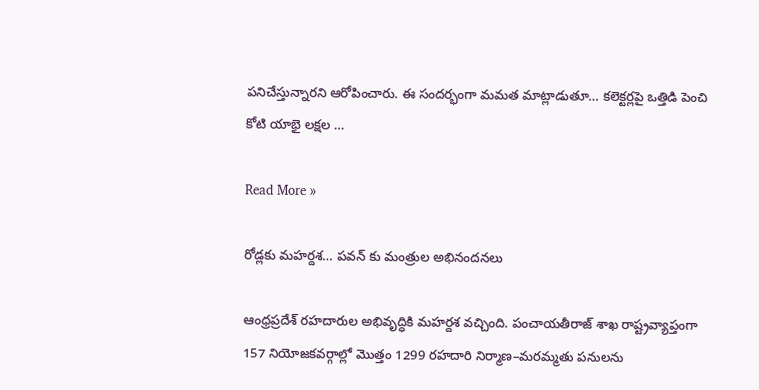పనిచేస్తున్నారని ఆరోపించారు. ఈ సందర్భంగా మమత మాట్లాడుతూ… కలెక్టర్లపై ఒత్తిడి పెంచి కోటి యాభై లక్షల …

Read More »

రోడ్లకు మహర్దశ… పవన్ కు మంత్రుల అభినందనలు

ఆంధ్రప్రదేశ్ రహదారుల అభివృద్ధికి మహర్దశ వచ్చింది. పంచాయతీరాజ్‌ శాఖ రాష్ట్రవ్యాప్తంగా 157 నియోజకవర్గాల్లో మొత్తం 1299 రహదారి నిర్మాణ–మరమ్మతు పనులను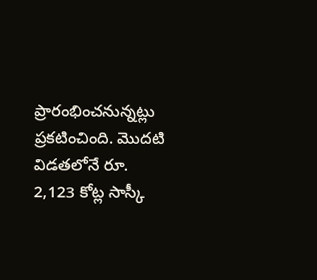ప్రారంభించనున్నట్లు ప్రకటించింది. మొదటి విడతలోనే రూ. 2,123 కోట్ల సాస్కీ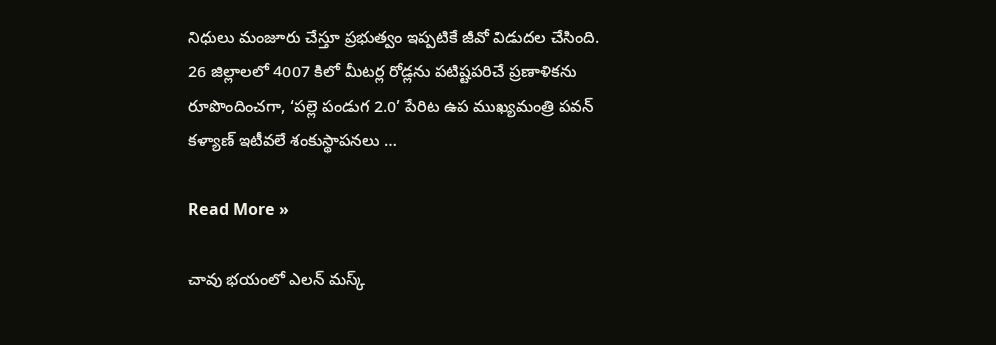నిధులు మంజూరు చేస్తూ ప్రభుత్వం ఇప్పటికే జీవో విడుదల చేసింది. 26 జిల్లాలలో 4007 కిలో మీటర్ల రోడ్లను పటిష్టపరిచే ప్రణాళికను రూపొందించగా, ‘పల్లె పండుగ 2.0’ పేరిట ఉప ముఖ్యమంత్రి పవన్ కళ్యాణ్ ఇటీవలే శంకుస్థాపనలు …

Read More »

చావు భయంలో ఎలన్ మస్క్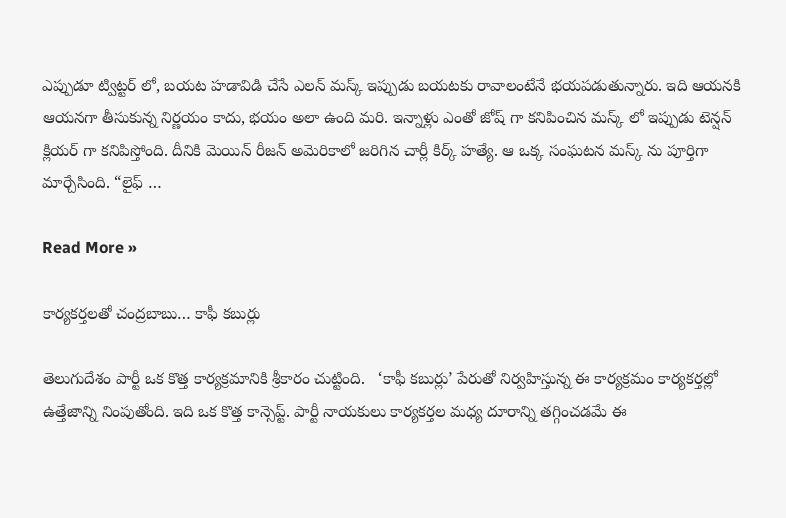ఎప్పుడూ ట్విట్టర్ లో, బయట హడావిడి చేసే ఎలన్ మస్క్ ఇప్పుడు బయటకు రావాలంటేనే భయపడుతున్నారు. ఇది ఆయనకి ఆయనగా తీసుకున్న నిర్ణయం కాదు, భయం అలా ఉంది మరి. ఇన్నాళ్లు ఎంతో జోష్ గా కనిపించిన మస్క్ లో ఇప్పుడు టెన్షన్ క్లియర్ గా కనిపిస్తోంది. దీనికి మెయిన్ రీజన్ అమెరికాలో జరిగిన చార్లీ కిర్క్ హత్యే. ఆ ఒక్క సంఘటన మస్క్ ను పూర్తిగా మార్చేసింది. “లైఫ్ …

Read More »

కార్యకర్తలతో చంద్రబాబు… కాఫీ కబుర్లు

తెలుగుదేశం పార్టీ ఒక కొత్త కార్యక్రమానికి శ్రీకారం చుట్టింది.   ‘కాఫీ కబుర్లు’ పేరుతో నిర్వహిస్తున్న ఈ కార్యక్రమం కార్యకర్తల్లో ఉత్తేజాన్ని నింపుతోంది. ఇది ఒక కొత్త కాన్సెప్ట్. పార్టీ నాయకులు కార్యకర్తల మధ్య దూరాన్ని తగ్గించడమే ఈ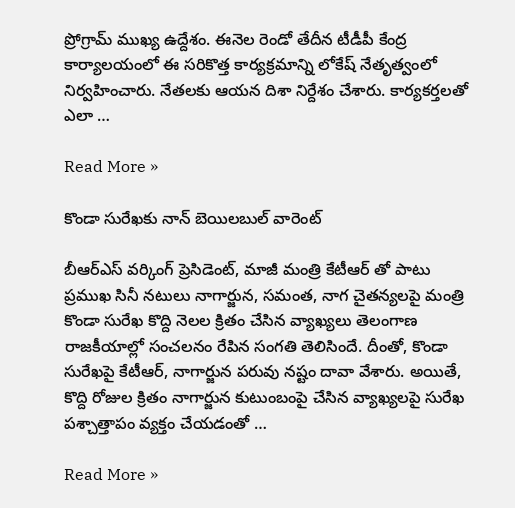ప్రోగ్రామ్ ముఖ్య ఉద్దేశం. ఈనెల రెండో తేదీన టీడీపీ కేంద్ర కార్యాలయంలో ఈ సరికొత్త కార్యక్రమాన్ని లోకేష్ నేతృత్వంలో నిర్వహించారు. నేతలకు ఆయన దిశా నిర్దేశం చేశారు. కార్యకర్తలతో ఎలా …

Read More »

కొండా సురేఖకు నాన్ బెయిలబుల్ వారెంట్

బీఆర్ఎస్ వర్కింగ్ ప్రెసిడెంట్, మాజీ మంత్రి కేటీఆర్‌ తో పాటు ప్రముఖ సినీ నటులు నాగార్జున, సమంత, నాగ చైతన్యలపై మంత్రి కొండా సురేఖ కొద్ది నెలల క్రితం చేసిన వ్యాఖ్యలు తెలంగాణ రాజకీయాల్లో సంచలనం రేపిన సంగతి తెలిసిందే. దీంతో, కొండా సురేఖపై కేటీఆర్, నాగార్జున పరువు నష్టం దావా వేశారు. అయితే, కొద్ది రోజుల క్రితం నాగార్జున కుటుంబంపై చేసిన వ్యాఖ్యలపై సురేఖ పశ్చాత్తాపం వ్యక్తం చేయడంతో …

Read More »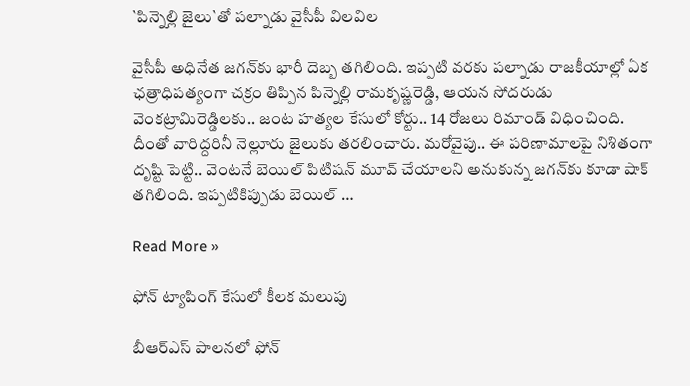`పిన్నెల్లి జైలు`తో ప‌ల్నాడు వైసీపీ విల‌విల‌

వైసీపీ అధినేత జ‌గ‌న్‌కు భారీ దెబ్బ త‌గిలింది. ఇప్ప‌టి వ‌ర‌కు ప‌ల్నాడు రాజ‌కీయాల్లో ఏక ఛ‌త్రాధిప‌త్యంగా చ‌క్రం తిప్పిన పిన్నెల్లి రామ‌కృష్ణ‌రెడ్డి, ఆయ‌న సోద‌రుడు వెంక‌ట్రామిరెడ్డిల‌కు.. జంట హ‌త్య‌ల కేసులో కోర్టు.. 14 రోజ‌లు రిమాండ్ విధించింది. దీంతో వారిద్ద‌రినీ నెల్లూరు జైలుకు త‌ర‌లించారు. మ‌రోవైపు.. ఈ ప‌రిణామాల‌పై నిశితంగా దృష్టి పెట్టి.. వెంట‌నే బెయిల్ పిటిష‌న్ మూవ్ చేయాల‌ని అనుకున్న జ‌గ‌న్‌కు కూడా షాక్ త‌గిలింది. ఇప్ప‌టికిప్పుడు బెయిల్ …

Read More »

ఫోన్ ట్యాపింగ్ కేసులో కీలక మలుపు

బీఆర్ఎస్ పాలనలో ఫోన్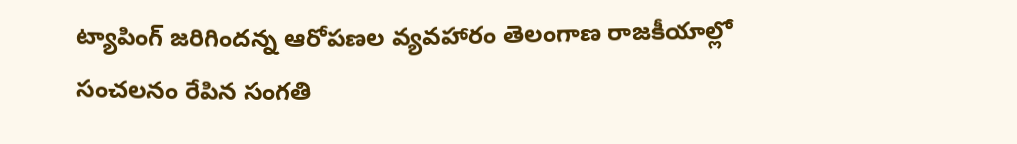ట్యాపింగ్ జరిగిందన్న ఆరోపణల వ్యవహారం తెలంగాణ రాజకీయాల్లో సంచలనం రేపిన సంగతి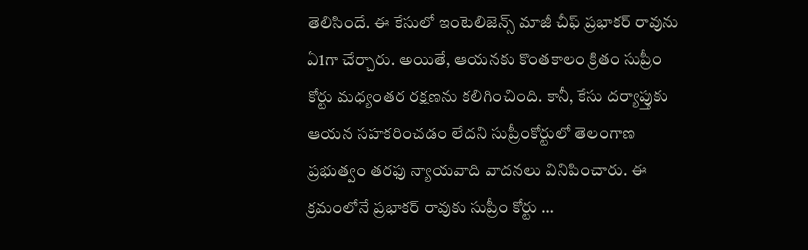తెలిసిందే. ఈ కేసులో ఇంటెలిజెన్స్ మాజీ చీఫ్ ప్రభాకర్ రావును ఏ1గా చేర్చారు. అయితే, ఆయనకు కొంతకాలం క్రితం సుప్రీం కోర్టు మధ్యంతర రక్షణను కలిగించింది. కానీ, కేసు దర్యాప్తుకు ఆయన సహకరించడం లేదని సుప్రీంకోర్టులో తెలంగాణ ప్రభుత్వం తరఫు న్యాయవాది వాదనలు వినిపించారు. ఈ క్రమంలోనే ప్రభాకర్ రావుకు సుప్రీం కోర్టు …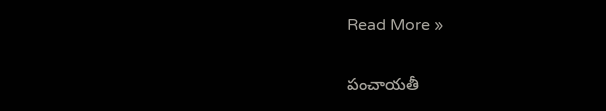Read More »

పంచాయతీ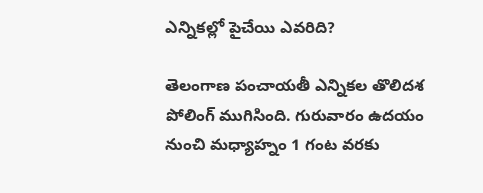ఎన్నికల్లో పైచేయి ఎవరిది?

తెలంగాణ పంచాయ‌తీ ఎన్నిక‌ల తొలిద‌శ పోలింగ్ ముగిసింది. గురువారం ఉద‌యం నుంచి మ‌ధ్యాహ్నం 1 గంట వ‌ర‌కు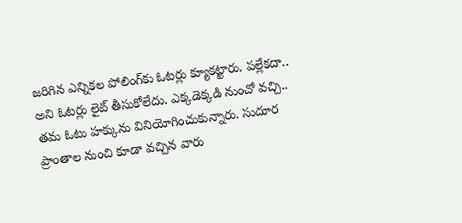జ‌రిగిన ఎన్నిక‌ల పోలింగ్‌కు ఓట‌ర్లు క్యూక‌ట్టారు. ప‌ల్లేక‌దా.. అని ఓట‌ర్లు లైట్ తీసుకోలేదు. ఎక్క‌డెక్క‌డి నుంచో వచ్చి.. త‌మ ఓటు హ‌క్కును వినియోగించుకున్నారు. సుదూర ప్రాంతాల నుంచి కూడా వ‌చ్చిన వారు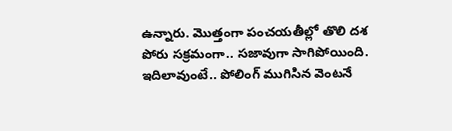ఉన్నారు. మొత్తంగా పంచ‌య‌తీల్లో తొలి ద‌శ పోరు స‌క్ర‌మంగా.. స‌జావుగా సాగిపోయింది. ఇదిలావుంటే.. పోలింగ్ ముగిసిన వెంట‌నే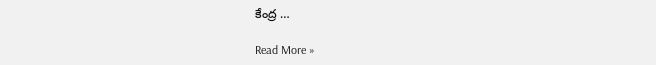కేంద్ర …

Read More »